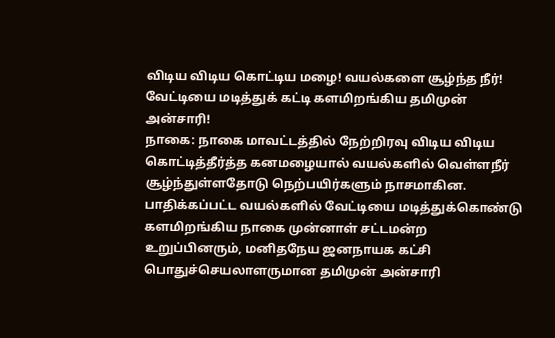விடிய விடிய கொட்டிய மழை! வயல்களை சூழ்ந்த நீர்! வேட்டியை மடித்துக் கட்டி களமிறங்கிய தமிமுன் அன்சாரி!
நாகை: நாகை மாவட்டத்தில் நேற்றிரவு விடிய விடிய கொட்டித்தீர்த்த கனமழையால் வயல்களில் வெள்ளநீர் சூழ்ந்துள்ளதோடு நெற்பயிர்களும் நாசமாகின.
பாதிக்கப்பட்ட வயல்களில் வேட்டியை மடித்துக்கொண்டு களமிறங்கிய நாகை முன்னாள் சட்டமன்ற உறுப்பினரும், மனிதநேய ஜனநாயக கட்சி பொதுச்செயலாளருமான தமிமுன் அன்சாரி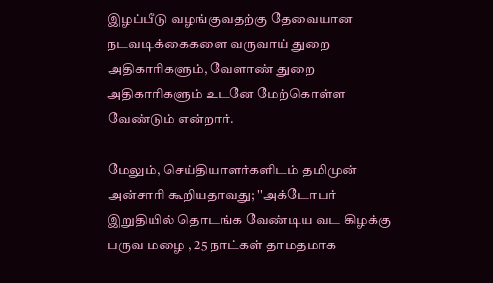இழப்பீடு வழங்குவதற்கு தேவையான நடவடிக்கைகளை வருவாய் துறை அதிகாரிகளும், வேளாண் துறை அதிகாரிகளும் உடனே மேற்கொள்ள வேண்டும் என்றார்.

மேலும், செய்தியாளர்களிடம் தமிமுன் அன்சாரி கூறியதாவது; ''அக்டோபர் இறுதியில் தொடங்க வேண்டிய வட கிழக்கு பருவ மழை , 25 நாட்கள் தாமதமாக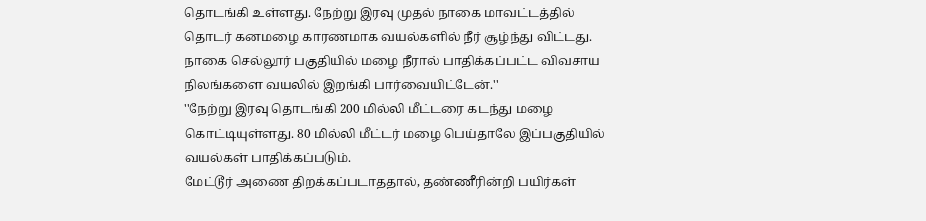தொடங்கி உள்ளது. நேற்று இரவு முதல் நாகை மாவட்டத்தில் தொடர் கனமழை காரணமாக வயல்களில் நீர் சூழ்ந்து விட்டது. நாகை செல்லூர் பகுதியில் மழை நீரால் பாதிக்கப்பட்ட விவசாய நிலங்களை வயலில் இறங்கி பார்வையிட்டேன்.''
''நேற்று இரவு தொடங்கி 200 மில்லி மீட்டரை கடந்து மழை கொட்டியுள்ளது. 80 மில்லி மீட்டர் மழை பெய்தாலே இப்பகுதியில் வயல்கள் பாதிக்கப்படும்.
மேட்டூர் அணை திறக்கப்படாததால், தண்ணீரின்றி பயிர்கள்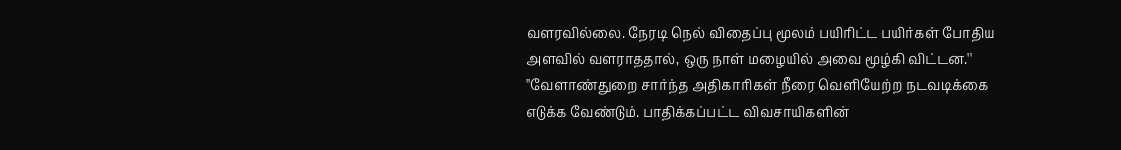வளரவில்லை. நேரடி நெல் விதைப்பு மூலம் பயிரிட்ட பயிர்கள் போதிய அளவில் வளராததால், ஒரு நாள் மழையில் அவை மூழ்கி விட்டன.''
''வேளாண்துறை சார்ந்த அதிகாரிகள் நீரை வெளியேற்ற நடவடிக்கை எடுக்க வேண்டும். பாதிக்கப்பட்ட விவசாயிகளின்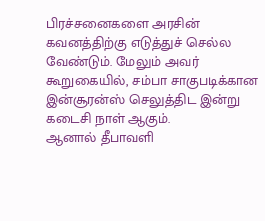பிரச்சனைகளை அரசின் கவனத்திற்கு எடுத்துச் செல்ல வேண்டும். மேலும் அவர் கூறுகையில், சம்பா சாகுபடிக்கான இன்சூரன்ஸ் செலுத்திட இன்று கடைசி நாள் ஆகும்.
ஆனால் தீபாவளி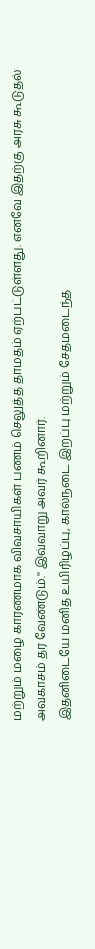மற்றும் மழை காரணமாக விவசாயிகள் பணம் செலுத்த தாமதம் ஏற்பட்டுள்ளது. எனவே இதற்கு அரசு கூடுதல் அவகாசம் தர வேண்டும்.'' இவ்வாறு அவர் கூறினார்.
இதனிடையே மனித உயிரிழப்பு, கால்நடை இறப்பு மற்றும் சேதமடைந்த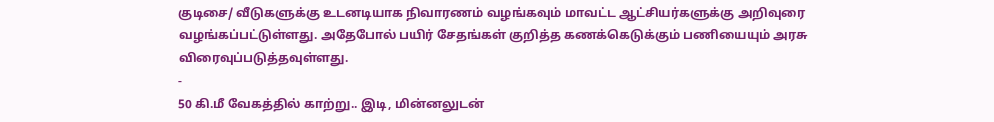குடிசை/ வீடுகளுக்கு உடனடியாக நிவாரணம் வழங்கவும் மாவட்ட ஆட்சியர்களுக்கு அறிவுரை வழங்கப்பட்டுள்ளது. அதேபோல் பயிர் சேதங்கள் குறித்த கணக்கெடுக்கும் பணியையும் அரசு விரைவுப்படுத்தவுள்ளது.
-
50 கி.மீ வேகத்தில் காற்று.. இடி, மின்னலுடன்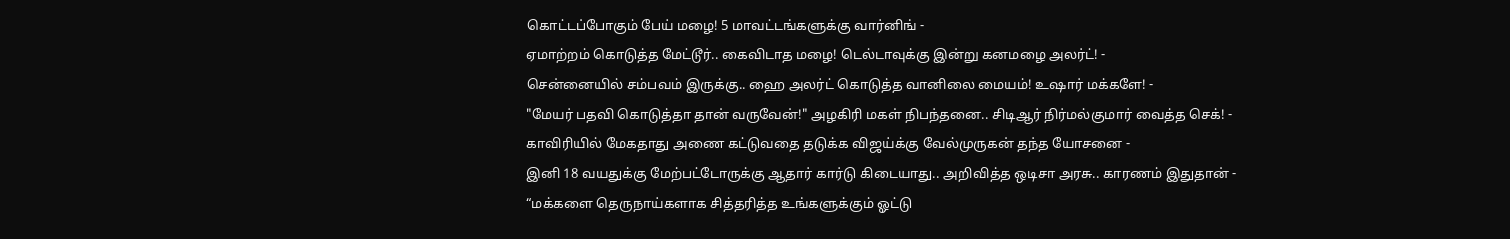கொட்டப்போகும் பேய் மழை! 5 மாவட்டங்களுக்கு வார்னிங் -
ஏமாற்றம் கொடுத்த மேட்டூர்.. கைவிடாத மழை! டெல்டாவுக்கு இன்று கனமழை அலர்ட்! -
சென்னையில் சம்பவம் இருக்கு.. ஹை அலர்ட் கொடுத்த வானிலை மையம்! உஷார் மக்களே! -
"மேயர் பதவி கொடுத்தா தான் வருவேன்!" அழகிரி மகள் நிபந்தனை.. சிடிஆர் நிர்மல்குமார் வைத்த செக்! -
காவிரியில் மேகதாது அணை கட்டுவதை தடுக்க விஜய்க்கு வேல்முருகன் தந்த யோசனை -
இனி 18 வயதுக்கு மேற்பட்டோருக்கு ஆதார் கார்டு கிடையாது.. அறிவித்த ஒடிசா அரசு.. காரணம் இதுதான் -
“மக்களை தெருநாய்களாக சித்தரித்த உங்களுக்கும் ஓட்டு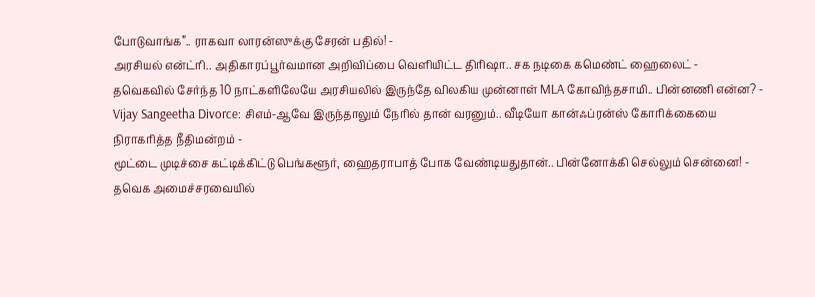போடுவாங்க”.. ராகவா லாரன்ஸுக்கு சேரன் பதில்! -
அரசியல் என்ட்ரி.. அதிகாரப்பூர்வமான அறிவிப்பை வெளியிட்ட திரிஷா.. சக நடிகை கமெண்ட் ஹைலைட் -
தவெகவில் சேர்ந்த 10 நாட்களிலேயே அரசியலில் இருந்தே விலகிய முன்னாள் MLA கோவிந்தசாமி.. பின்னணி என்ன? -
Vijay Sangeetha Divorce: சிஎம்-ஆவே இருந்தாலும் நேரில் தான் வரனும்.. வீடியோ கான்ஃப்ரன்ஸ் கோரிக்கையை நிராகரித்த நீதிமன்றம் -
மூட்டை முடிச்சை கட்டிக்கிட்டு பெங்களூர், ஹைதராபாத் போக வேண்டியதுதான்.. பின்னோக்கி செல்லும் சென்னை! -
தவெக அமைச்சரவையில்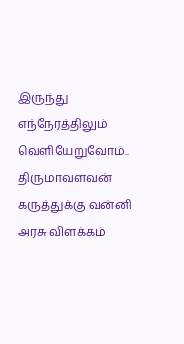இருந்து எந்நேரத்திலும் வெளியேறுவோம்.. திருமாவளவன் கருத்துக்கு வன்னி அரசு விளக்கம்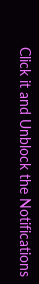Click it and Unblock the Notifications